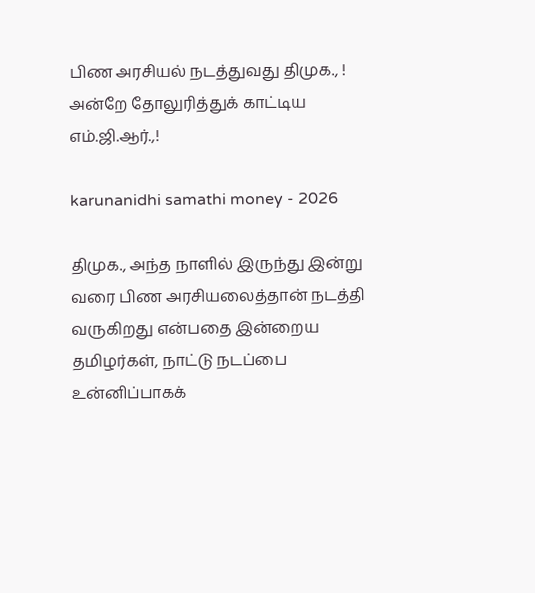பிண அரசியல் நடத்துவது திமுக., ! அன்றே தோலுரித்துக் காட்டிய எம்.ஜி.ஆர்.,!

karunanidhi samathi money - 2026

திமுக., அந்த நாளில் இருந்து இன்று வரை பிண அரசியலைத்தான் நடத்தி வருகிறது என்பதை இன்றைய தமிழர்கள், நாட்டு நடப்பை உன்னிப்பாகக்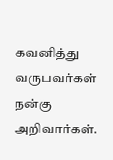கவனித்து வருபவர்கள் நன்கு அறிவார்கள்.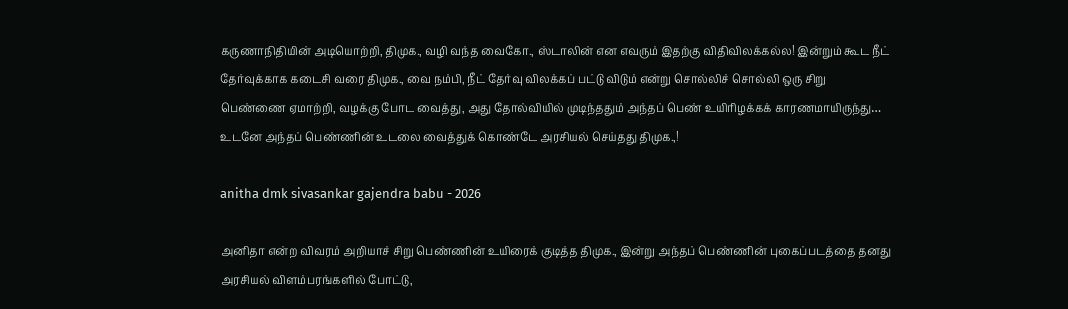கருணாநிதியின் அடியொற்றி, திமுக., வழி வந்த வைகோ., ஸ்டாலின் என எவரும் இதற்கு விதிவிலக்கல்ல! இன்றும் கூட நீட் தேர்வுக்காக கடைசி வரை திமுக., வை நம்பி, நீட் தேர்வு விலக்கப் பட்டு விடும் என்று சொல்லிச் சொல்லி ஒரு சிறு பெண்ணை ஏமாற்றி, வழக்கு போட வைத்து, அது தோல்வியில் முடிந்ததும் அந்தப் பெண் உயிரிழக்கக் காரணமாயிருந்து… உடனே அந்தப் பெண்ணின் உடலை வைத்துக் கொண்டே அரசியல் செய்தது திமுக.,!

anitha dmk sivasankar gajendra babu - 2026

அனிதா என்ற விவரம் அறியாச் சிறு பெண்ணின் உயிரைக் குடித்த திமுக., இன்று அந்தப் பெண்ணின் புகைப்படத்தை தனது அரசியல் விளம்பரங்களில் போட்டு,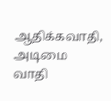ஆதிக்கவாதி, அடிமை வாதி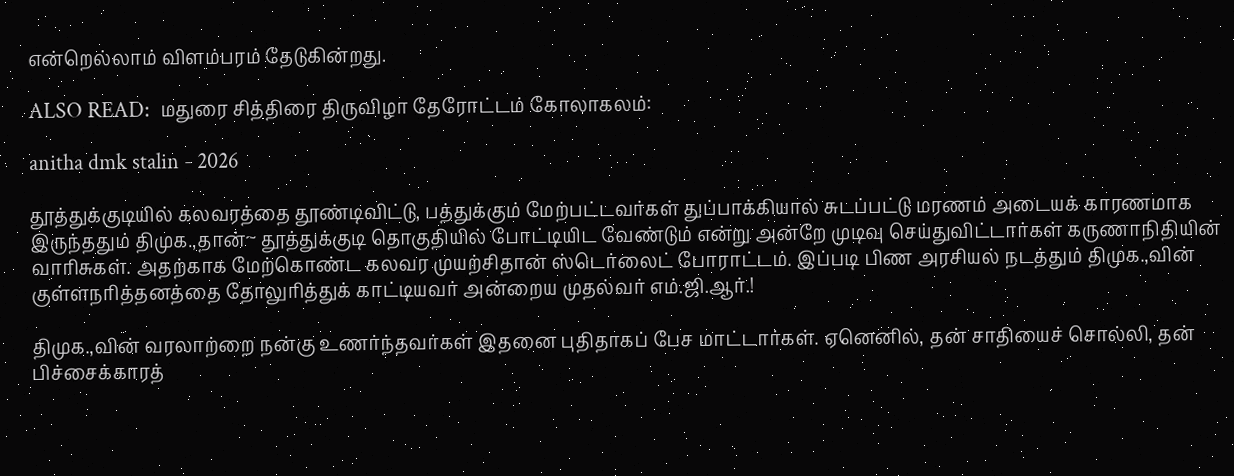என்றெல்லாம் விளம்பரம் தேடுகின்றது.

ALSO READ:  மதுரை சித்திரை திருவிழா தேரோட்டம் கோலாகலம்:

anitha dmk stalin - 2026

தூத்துக்குடியில் கலவரத்தை தூண்டிவிட்டு, பத்துக்கும் மேற்பட்டவர்கள் துப்பாக்கியால் சுடப்பட்டு மரணம் அடையக் காரணமாக இருந்ததும் திமுக.,தான்~ தூத்துக்குடி தொகுதியில் போட்டியிட வேண்டும் என்று அன்றே முடிவு செய்துவிட்டார்கள் கருணாநிதியின் வாரிசுகள். அதற்காக மேற்கொண்ட கலவர முயற்சிதான் ஸ்டெர்லைட் போராட்டம். இப்படி பிண அரசியல் நடத்தும் திமுக.,வின் குள்ளநரித்தனத்தை தோலுரித்துக் காட்டியவர் அன்றைய முதல்வர் எம்.ஜி.ஆர்.!

திமுக.,வின் வரலாற்றை நன்கு உணர்ந்தவர்கள் இதனை புதிதாகப் பேச மாட்டார்கள். ஏனெனில், தன் சாதியைச் சொல்லி, தன் பிச்சைக்காரத்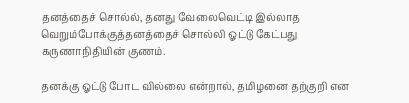தனத்தைச் சொல்ல், தனது வேலைவெட்டி இல்லாத வெறும்போக்குத்தனத்தைச் சொல்லி ஓட்டு கேட்பது கருணாநிதியின் குணம்.

தனக்கு ஓட்டு போட வில்லை என்றால், தமிழனை தற்குறி என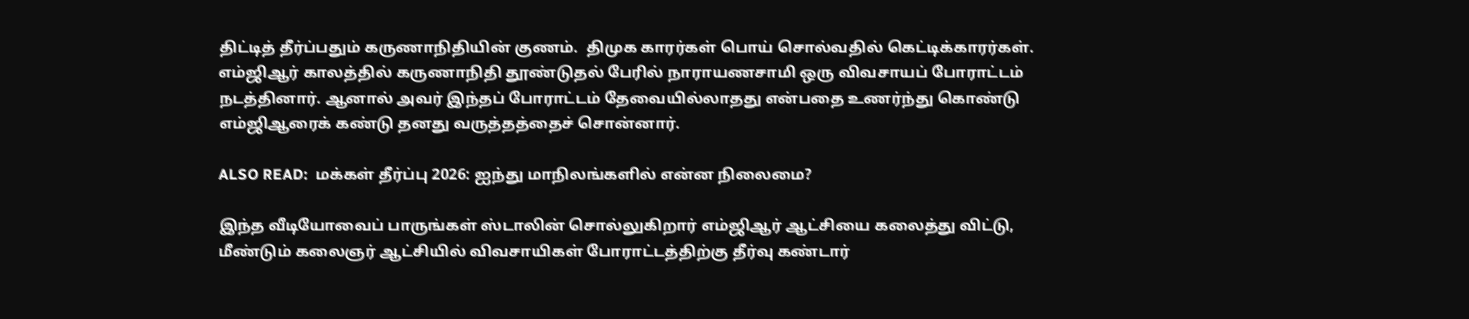திட்டித் தீர்ப்பதும் கருணாநிதியின் குணம்.  திமுக காரர்கள் பொய் சொல்வதில் கெட்டிக்காரர்கள். எம்ஜிஆர் காலத்தில் கருணாநிதி தூண்டுதல் பேரில் நாராயணசாமி ஒரு விவசாயப் போராட்டம் நடத்தினார். ஆனால் அவர் இந்தப் போராட்டம் தேவையில்லாதது என்பதை உணர்ந்து கொண்டு எம்ஜிஆரைக் கண்டு தனது வருத்தத்தைச் சொன்னார்.

ALSO READ:  மக்கள் தீர்ப்பு 2026: ஐந்து மாநிலங்களில் என்ன நிலைமை?

இந்த வீடியோவைப் பாருங்கள் ஸ்டாலின் சொல்லுகிறார் எம்ஜிஆர் ஆட்சியை கலைத்து விட்டு, மீண்டும் கலைஞர் ஆட்சியில் விவசாயிகள் போராட்டத்திற்கு தீர்வு கண்டார்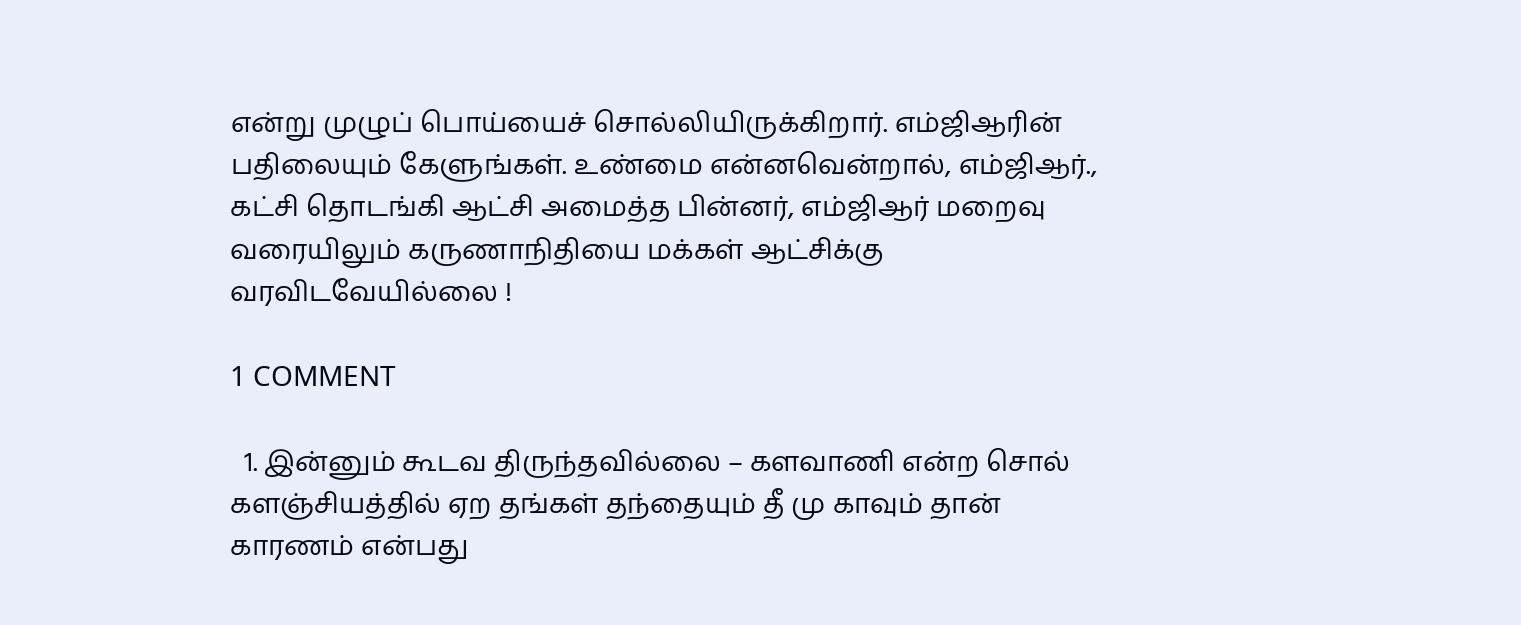என்று முழுப் பொய்யைச் சொல்லியிருக்கிறார். எம்ஜிஆரின் பதிலையும் கேளுங்கள். உண்மை என்னவென்றால், எம்ஜிஆர்., கட்சி தொடங்கி ஆட்சி அமைத்த பின்னர், எம்ஜிஆர் மறைவு வரையிலும் கருணாநிதியை மக்கள் ஆட்சிக்கு வரவிடவேயில்லை !

1 COMMENT

  1. இன்னும் கூடவ திருந்தவில்லை – களவாணி என்ற சொல் களஞ்சியத்தில் ஏற தங்கள் தந்தையும் தீ மு காவும் தான் காரணம் என்பது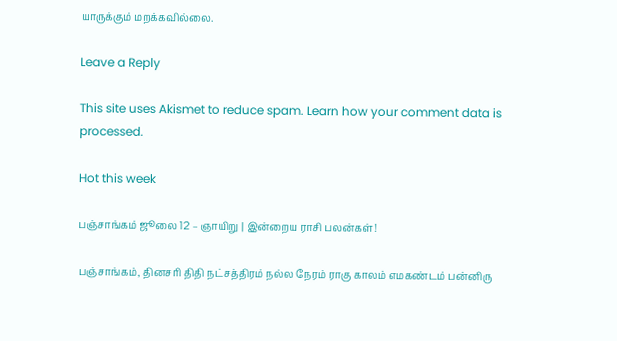யாருக்கும் மறக்கவில்லை.

Leave a Reply

This site uses Akismet to reduce spam. Learn how your comment data is processed.

Hot this week

பஞ்சாங்கம் ஜூலை 12 – ஞாயிறு | இன்றைய ராசி பலன்கள்!

பஞ்சாங்கம், தினசரி திதி நட்சத்திரம் நல்ல நேரம் ராகு காலம் எமகண்டம் பன்னிரு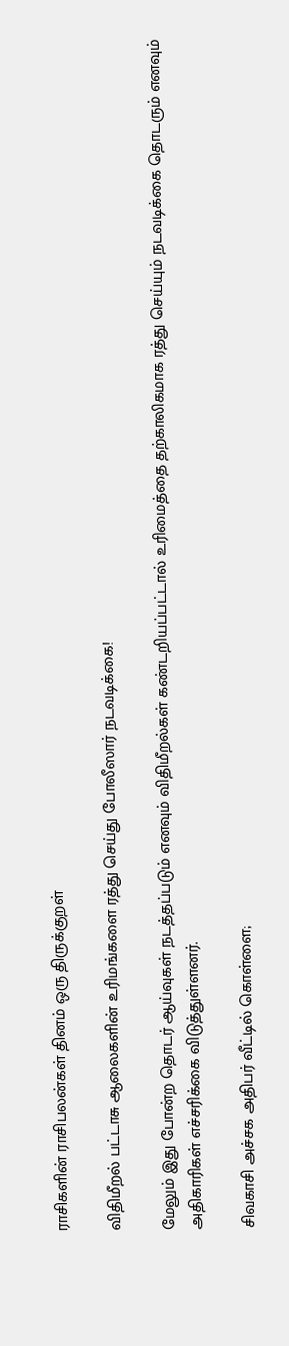ராசிகளின் ராசிபலன்கள் தினம் ஒரு திருக்குறள்

விதிமீறல் பட்டாசு ஆலைகளின் உரிமங்களை ரத்து செய்து போலீஸார் நடவடிக்கை!

மேலும் இது போன்ற தொடர் ஆய்வுகள் நடத்தப்படும் எனவும் விதிமீறல்கள் கண்டறியப்பட்டால் உரிமைத்தை தற்காலிகமாக ரத்து செய்யும் நடவடிக்கை தொடரும் எனவும் அதிகாரிகள் எச்சரிக்கை விடுத்துள்ளனர்.

சிவகாசி அச்சக அதிபர் வீட்டில் கொள்ளை;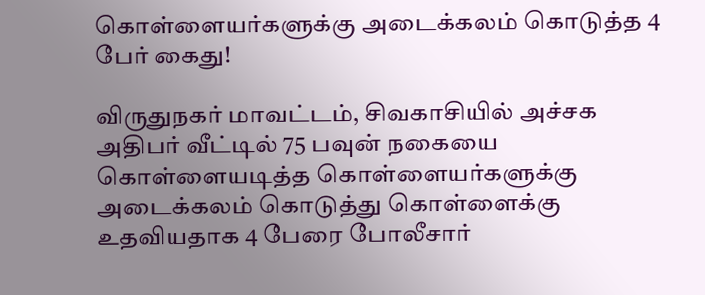கொள்ளையர்களுக்கு அடைக்கலம் கொடுத்த 4 பேர் கைது!

விருதுநகர் மாவட்டம், சிவகாசியில் அச்சக அதிபர் வீட்டில் 75 பவுன் நகையை கொள்ளையடித்த கொள்ளையர்களுக்கு அடைக்கலம் கொடுத்து கொள்ளைக்கு உதவியதாக 4 பேரை போலீசார்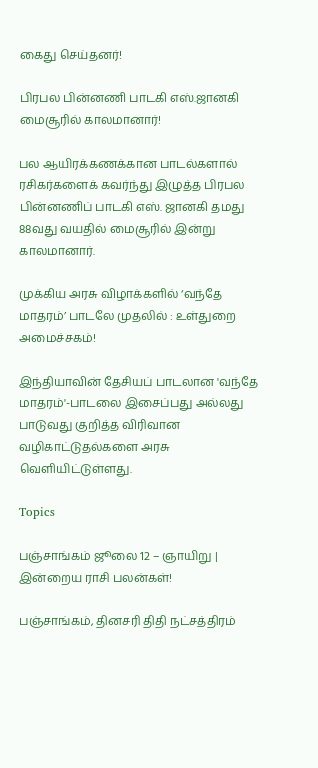கைது செய்தனர்!

பிரபல பின்னணி பாடகி எஸ்.ஜானகி மைசூரில் காலமானார்!

பல ஆயிரக்கணக்கான பாடல்களால் ரசிகர்களைக் கவர்ந்து இழுத்த பிரபல பின்னணிப் பாடகி எஸ். ஜானகி தமது 88வது வயதில் மைசூரில் இன்று காலமானார்.

முக்கிய அரசு விழாக்களில் ‘வந்தே மாதரம்’ பாடலே முதலில் : உள்துறை அமைச்சகம்!

இந்தியாவின் தேசியப் பாடலான 'வந்தே மாதரம்'-பாடலை இசைப்பது அல்லது பாடுவது குறித்த விரிவான வழிகாட்டுதல்களை அரசு வெளியிட்டுள்ளது.

Topics

பஞ்சாங்கம் ஜூலை 12 – ஞாயிறு | இன்றைய ராசி பலன்கள்!

பஞ்சாங்கம், தினசரி திதி நட்சத்திரம்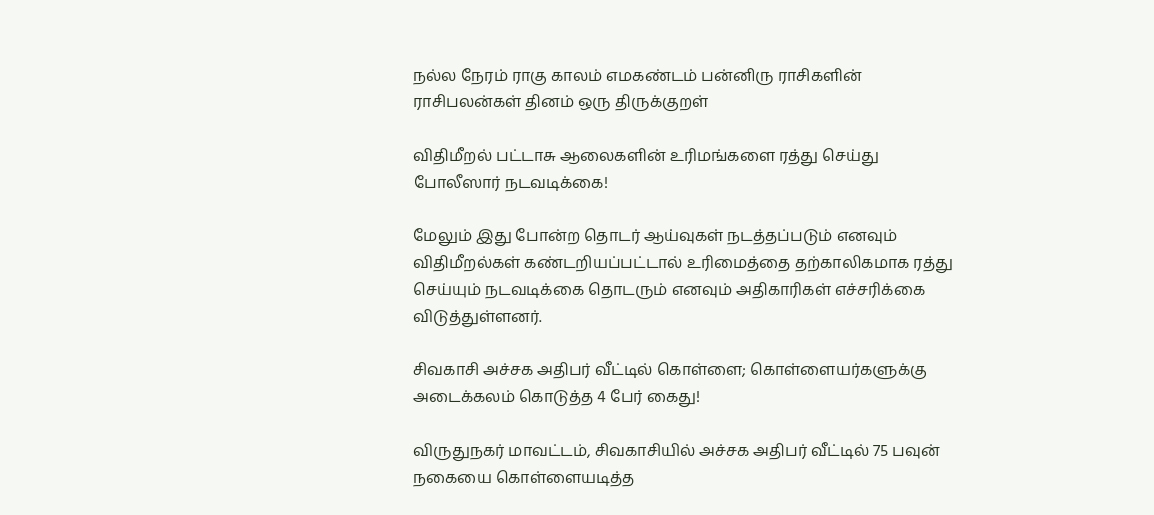நல்ல நேரம் ராகு காலம் எமகண்டம் பன்னிரு ராசிகளின் ராசிபலன்கள் தினம் ஒரு திருக்குறள்

விதிமீறல் பட்டாசு ஆலைகளின் உரிமங்களை ரத்து செய்து போலீஸார் நடவடிக்கை!

மேலும் இது போன்ற தொடர் ஆய்வுகள் நடத்தப்படும் எனவும் விதிமீறல்கள் கண்டறியப்பட்டால் உரிமைத்தை தற்காலிகமாக ரத்து செய்யும் நடவடிக்கை தொடரும் எனவும் அதிகாரிகள் எச்சரிக்கை விடுத்துள்ளனர்.

சிவகாசி அச்சக அதிபர் வீட்டில் கொள்ளை; கொள்ளையர்களுக்கு அடைக்கலம் கொடுத்த 4 பேர் கைது!

விருதுநகர் மாவட்டம், சிவகாசியில் அச்சக அதிபர் வீட்டில் 75 பவுன் நகையை கொள்ளையடித்த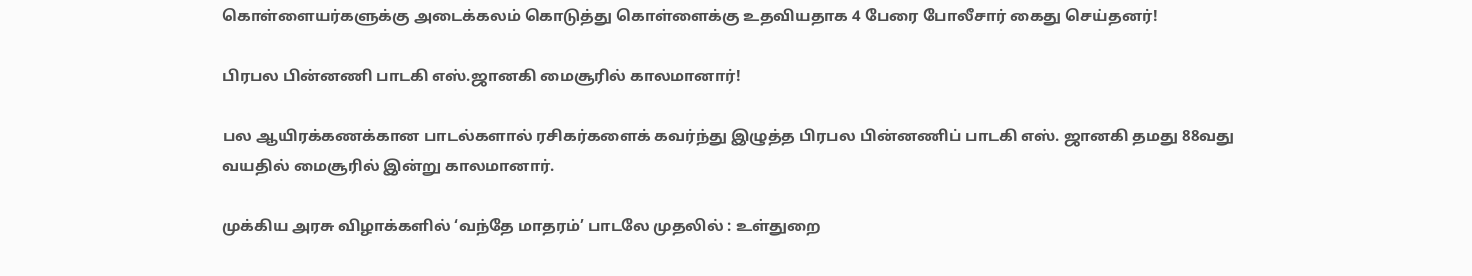கொள்ளையர்களுக்கு அடைக்கலம் கொடுத்து கொள்ளைக்கு உதவியதாக 4 பேரை போலீசார் கைது செய்தனர்!

பிரபல பின்னணி பாடகி எஸ்.ஜானகி மைசூரில் காலமானார்!

பல ஆயிரக்கணக்கான பாடல்களால் ரசிகர்களைக் கவர்ந்து இழுத்த பிரபல பின்னணிப் பாடகி எஸ். ஜானகி தமது 88வது வயதில் மைசூரில் இன்று காலமானார்.

முக்கிய அரசு விழாக்களில் ‘வந்தே மாதரம்’ பாடலே முதலில் : உள்துறை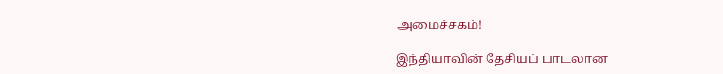அமைச்சகம்!

இந்தியாவின் தேசியப் பாடலான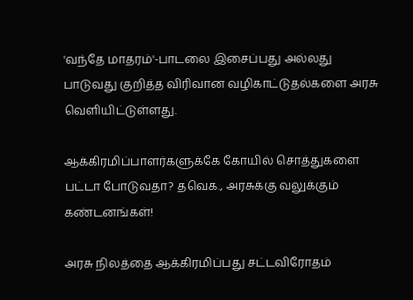'வந்தே மாதரம்'-பாடலை இசைப்பது அல்லது பாடுவது குறித்த விரிவான வழிகாட்டுதல்களை அரசு வெளியிட்டுள்ளது.

ஆக்கிரமிப்பாளர்களுக்கே கோயில் சொத்துகளை பட்டா போடுவதா? தவெக., அரசுக்கு வலுக்கும் கண்டனங்கள்!

அரசு நிலத்தை ஆக்கிரமிப்பது சட்டவிரோதம்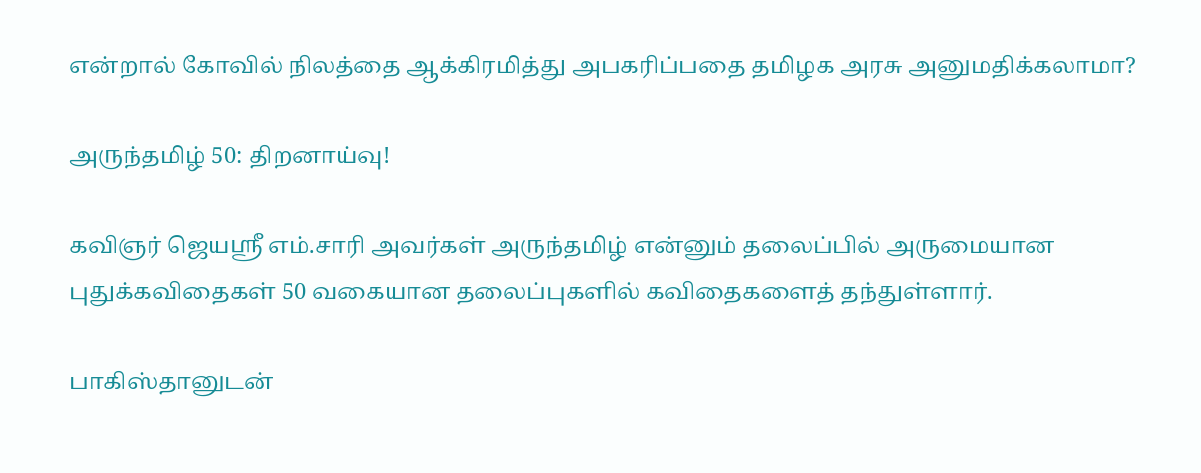என்றால் கோவில் நிலத்தை ஆக்கிரமித்து அபகரிப்பதை தமிழக அரசு அனுமதிக்கலாமா?

அருந்தமிழ் 50: திறனாய்வு!

கவிஞர் ஜெயஸ்ரீ எம்.சாரி அவர்கள் அருந்தமிழ் என்னும் தலைப்பில் அருமையான புதுக்கவிதைகள் 50 வகையான தலைப்புகளில் கவிதைகளைத் தந்துள்ளார்.

பாகிஸ்தானுடன்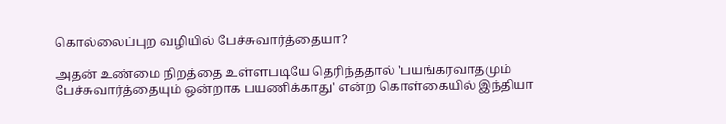கொல்லைப்புற வழியில் பேச்சுவார்த்தையா?

அதன் உண்மை நிறத்தை உள்ளபடியே தெரிந்ததால் 'பயங்கரவாதமும் பேச்சுவார்த்தையும் ஒன்றாக பயணிக்காது' என்ற கொள்கையில் இந்தியா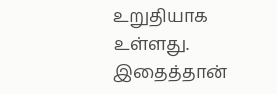உறுதியாக உள்ளது. இதைத்தான்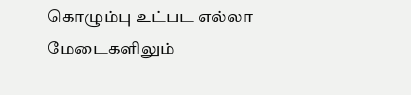கொழும்பு உட்பட எல்லா மேடைகளிலும்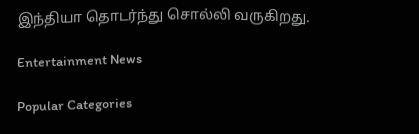இந்தியா தொடர்ந்து சொல்லி வருகிறது.

Entertainment News

Popular Categories